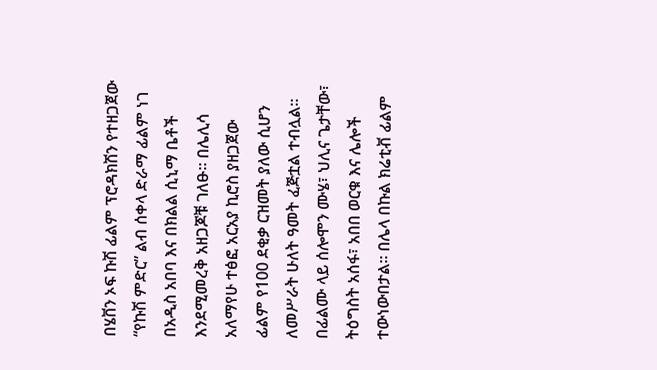በሄቨን ኦፍ ኩሽ ፊልም ፕሮዳክሽን የተዘጋጀው “የኩሽ ምድር” ልብ ሰቀላ ድራማ ፊልም ነገ በአዲስ አበባ እና በክልል ሲኒማ ቤቶች እንደሚመረቅ አዘጋጆቹ ገለፁ፡፡ በሌሊሳ አለማየሁ ተፅፎ አርአያ ኪሮስ ያዘጋጀው ፊልም የ100 ደቂቃ ርዝመት ያለው ሲሆን ለመሥራት ሁለት ዓመት ፈጅቷል ተብሏል፡፡ በፊልሙ ላይ ሰሎሞን ሙሄ፣ ህሊና ጌታቸው፣ ትዕግስት አሰፋ፣ አበበ ወርቁ እና ሌሎች ተውነውበታል፡፡ በሌላ በኩል ክሬቲቭ ፊልም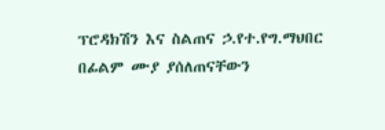ፕሮዳክሽን እና ስልጠና ኃ.የተ.የግ.ማህበር በፊልም ሙያ ያሰለጠናቸውን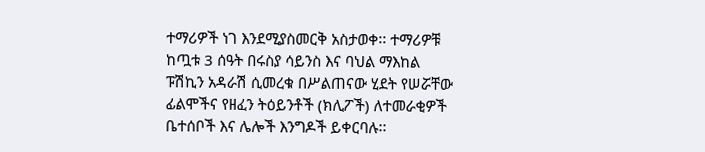ተማሪዎች ነገ እንደሚያስመርቅ አስታወቀ፡፡ ተማሪዎቹ ከጧቱ 3 ሰዓት በሩስያ ሳይንስ እና ባህል ማእከል ፑሽኪን አዳራሽ ሲመረቁ በሥልጠናው ሂደት የሠሯቸው ፊልሞችና የዘፈን ትዕይንቶች (ክሊፖች) ለተመራቂዎች ቤተሰቦች እና ሌሎች እንግዶች ይቀርባሉ፡፡